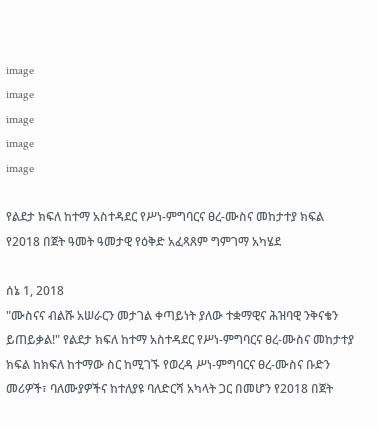image
image
image
image
image

የልደታ ክፍለ ከተማ አስተዳደር የሥነ-ምግባርና ፀረ-ሙስና መከታተያ ክፍል የ2018 በጀት ዓመት ዓመታዊ የዕቅድ አፈጻጸም ግምገማ አካሄደ

ሰኔ 1, 2018
"ሙስናና ብልሹ አሠራርን መታገል ቀጣይነት ያለው ተቋማዊና ሕዝባዊ ንቅናቄን ይጠይቃል!" የልደታ ክፍለ ከተማ አስተዳደር የሥነ-ምግባርና ፀረ-ሙስና መከታተያ ክፍል ከክፍለ ከተማው ስር ከሚገኙ የወረዳ ሥነ-ምግባርና ፀረ-ሙስና ቡድን መሪዎች፣ ባለሙያዎችና ከተለያዩ ባለድርሻ አካላት ጋር በመሆን የ2018 በጀት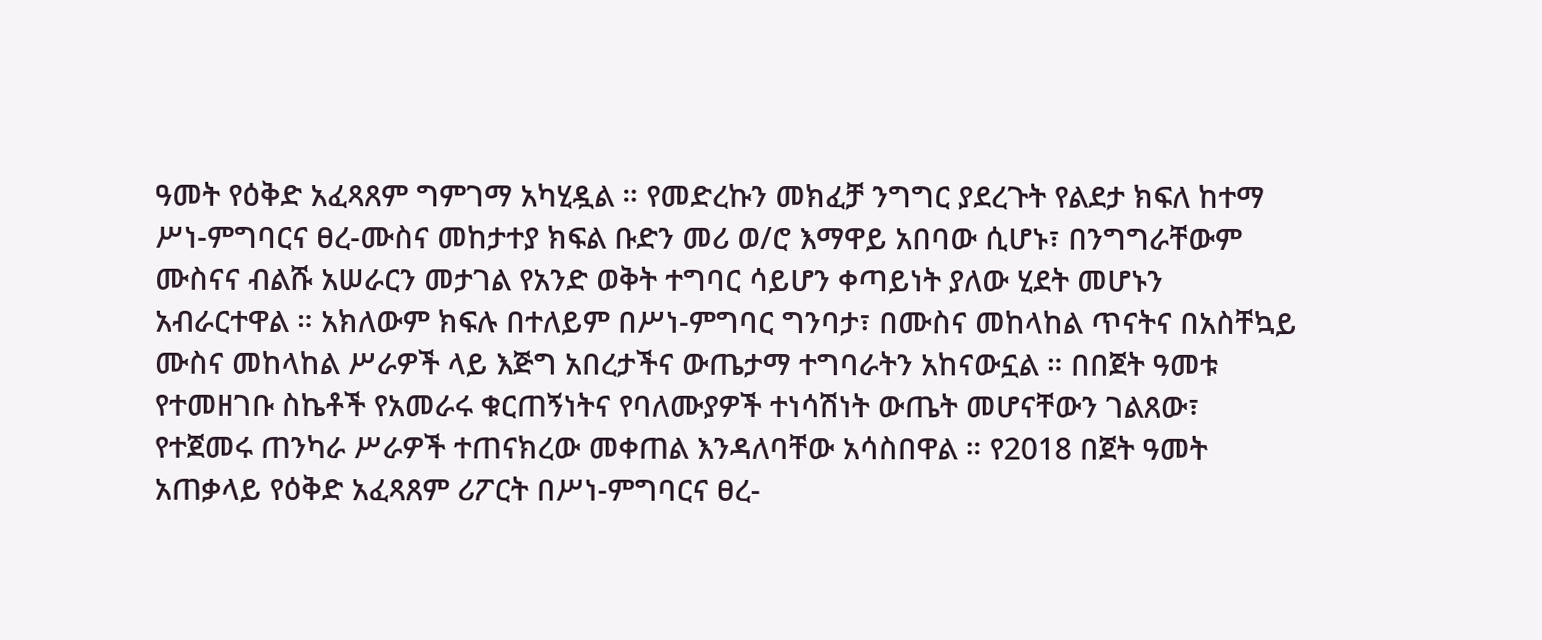ዓመት የዕቅድ አፈጻጸም ግምገማ አካሂዷል ። የመድረኩን መክፈቻ ንግግር ያደረጉት የልደታ ክፍለ ከተማ ሥነ-ምግባርና ፀረ-ሙስና መከታተያ ክፍል ቡድን መሪ ወ/ሮ እማዋይ አበባው ሲሆኑ፣ በንግግራቸውም ሙስናና ብልሹ አሠራርን መታገል የአንድ ወቅት ተግባር ሳይሆን ቀጣይነት ያለው ሂደት መሆኑን አብራርተዋል ። አክለውም ክፍሉ በተለይም በሥነ-ምግባር ግንባታ፣ በሙስና መከላከል ጥናትና በአስቸኳይ ሙስና መከላከል ሥራዎች ላይ እጅግ አበረታችና ውጤታማ ተግባራትን አከናውኗል ። በበጀት ዓመቱ የተመዘገቡ ስኬቶች የአመራሩ ቁርጠኝነትና የባለሙያዎች ተነሳሽነት ውጤት መሆናቸውን ገልጸው፣ የተጀመሩ ጠንካራ ሥራዎች ተጠናክረው መቀጠል እንዳለባቸው አሳስበዋል ። የ2018 በጀት ዓመት አጠቃላይ የዕቅድ አፈጻጸም ሪፖርት በሥነ-ምግባርና ፀረ-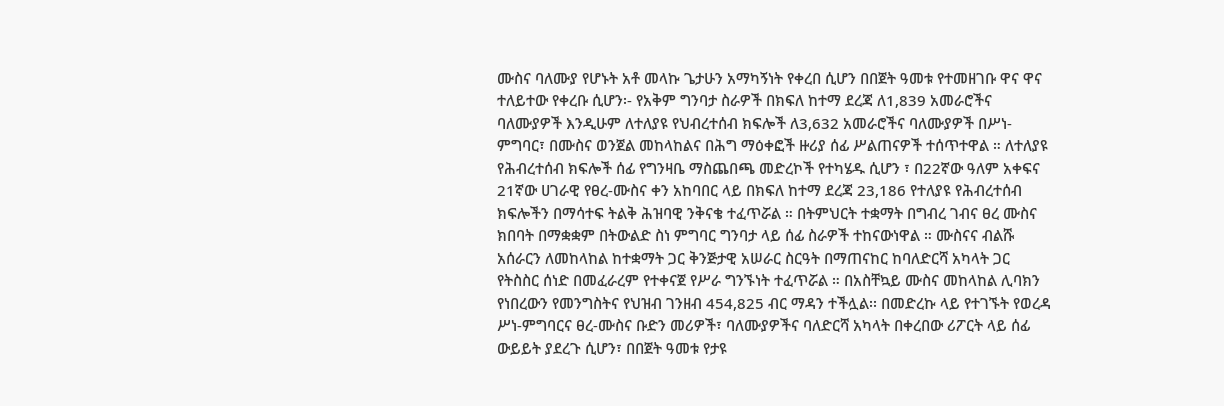ሙስና ባለሙያ የሆኑት አቶ መላኩ ጌታሁን አማካኝነት የቀረበ ሲሆን በበጀት ዓመቱ የተመዘገቡ ዋና ዋና ተለይተው የቀረቡ ሲሆን፡- የአቅም ግንባታ ስራዎች በክፍለ ከተማ ደረጃ ለ1,839 አመራሮችና ባለሙያዎች እንዲሁም ለተለያዩ የህብረተሰብ ክፍሎች ለ3,632 አመራሮችና ባለሙያዎች በሥነ-ምግባር፣ በሙስና ወንጀል መከላከልና በሕግ ማዕቀፎች ዙሪያ ሰፊ ሥልጠናዎች ተሰጥተዋል ። ለተለያዩ የሕብረተሰብ ክፍሎች ሰፊ የግንዛቤ ማስጨበጫ መድረኮች የተካሄዱ ሲሆን ፣ በ22ኛው ዓለም አቀፍና 21ኛው ሀገራዊ የፀረ-ሙስና ቀን አከባበር ላይ በክፍለ ከተማ ደረጃ 23,186 የተለያዩ የሕብረተሰብ ክፍሎችን በማሳተፍ ትልቅ ሕዝባዊ ንቅናቄ ተፈጥሯል ። በትምህርት ተቋማት በግብረ ገብና ፀረ ሙስና ክበባት በማቋቋም በትውልድ ስነ ምግባር ግንባታ ላይ ሰፊ ስራዎች ተከናውነዋል ። ሙስናና ብልሹ አሰራርን ለመከላከል ከተቋማት ጋር ቅንጅታዊ አሠራር ስርዓት በማጠናከር ከባለድርሻ አካላት ጋር የትስስር ሰነድ በመፈራረም የተቀናጀ የሥራ ግንኙነት ተፈጥሯል ። በአስቸኳይ ሙስና መከላከል ሊባክን የነበረውን የመንግስትና የህዝብ ገንዘብ 454,825 ብር ማዳን ተችሏል፡፡ በመድረኩ ላይ የተገኙት የወረዳ ሥነ-ምግባርና ፀረ-ሙስና ቡድን መሪዎች፣ ባለሙያዎችና ባለድርሻ አካላት በቀረበው ሪፖርት ላይ ሰፊ ውይይት ያደረጉ ሲሆን፣ በበጀት ዓመቱ የታዩ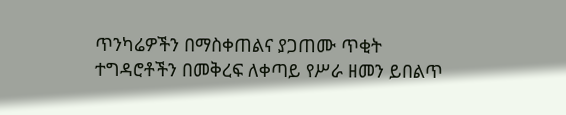ጥንካሬዎችን በማስቀጠልና ያጋጠሙ ጥቂት ተግዳሮቶችን በመቅረፍ ለቀጣይ የሥራ ዘመን ይበልጥ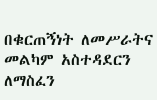በቁርጠኝነት ለመሥራትና መልካም አስተዳደርን ለማስፈን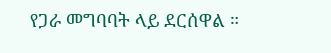የጋራ መግባባት ላይ ደርሰዋል ።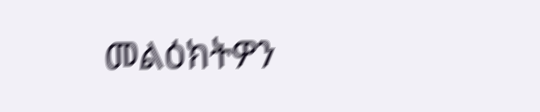መልዕክትዎን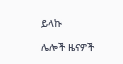ይላኩ

ሌሎች ዜናዎች